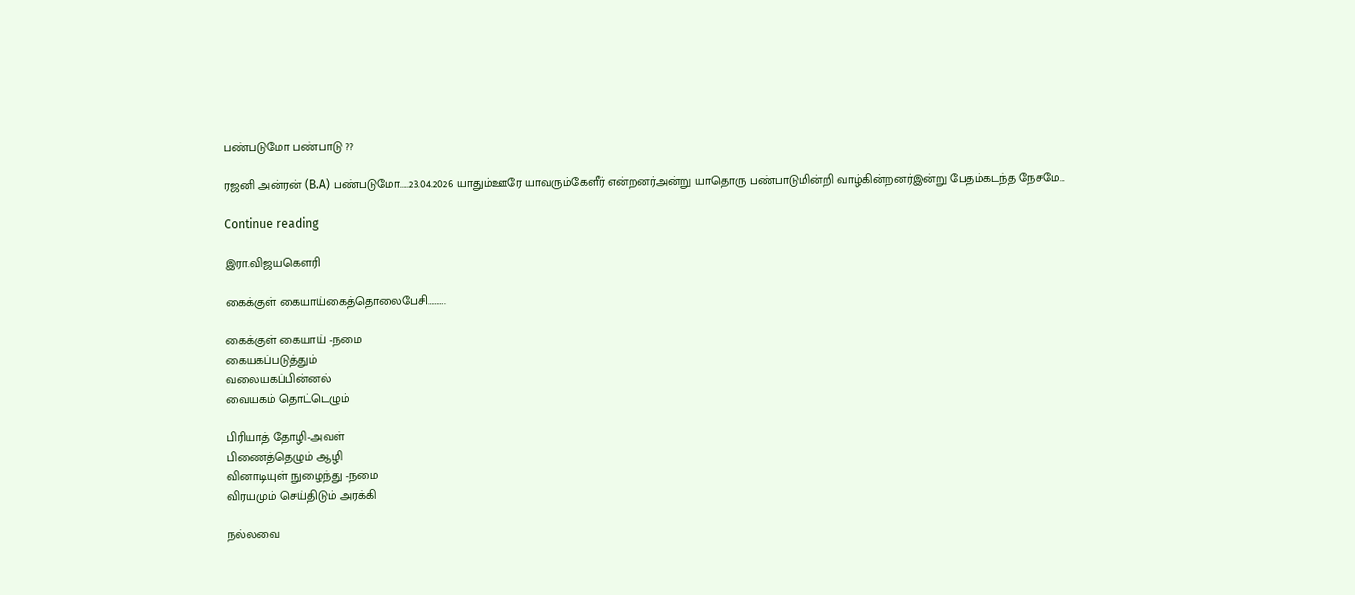பண்படுமோ பண்பாடு ??

ரஜனி அன்ரன் (B.A) பண்படுமோ.....23.04.2026 யாதும்ஊரே யாவரும்கேளீர் என்றனர்அன்று யாதொரு பண்பாடுமின்றி வாழ்கின்றனர்இன்று பேதம்கடந்த நேசமே...

Continue reading

இரா.விஜயகௌரி

கைக்குள் கையாய்கைத்தொலைபேசி……….

கைக்குள் கையாய் -நமை
கையகப்படுத்தும்
வலையகப்பின்னல்
வையகம் தொட்டெழும்

பிரியாத் தோழி-அவள்
பிணைத்தெழும் ஆழி
வினாடியுள் நுழைந்து -நமை
விரயமும் செய்திடும் அரக்கி

நல்லவை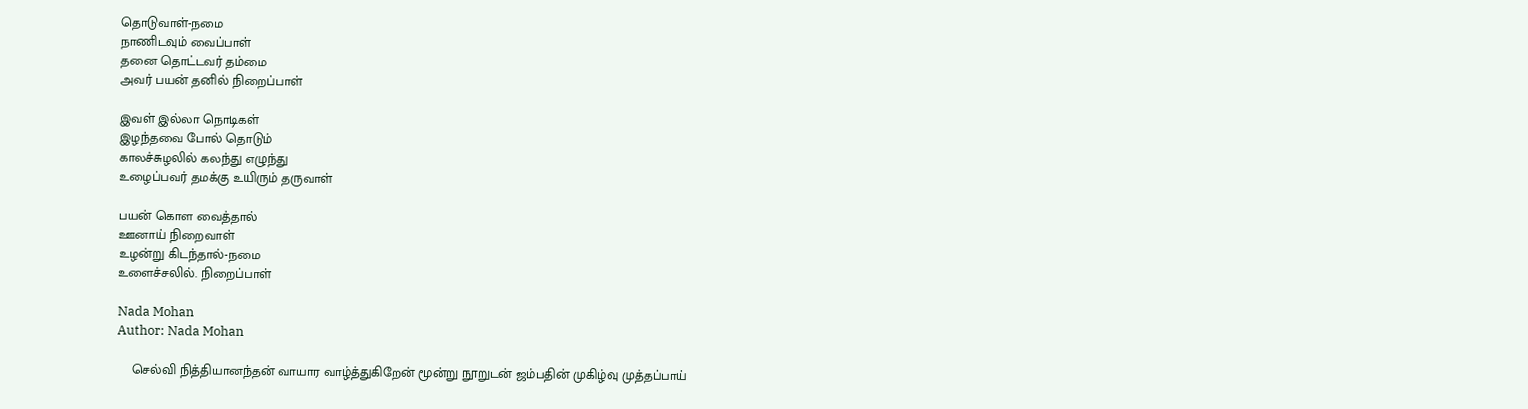தொடுவாள்-நமை
நாணிடவும் வைப்பாள்
தனை தொட்டவர் தம்மை
அவர் பயன் தனில் நிறைப்பாள்

இவள் இல்லா நொடிகள்
இழந்தவை போல் தொடும்
காலச்சுழலில் கலந்து எழுந்து
உழைப்பவர் தமக்கு உயிரும் தருவாள்

பயன் கொள வைத்தால்
ஊனாய் நிறைவாள்
உழன்று கிடந்தால்-நமை
உளைச்சலில். நிறைப்பாள்

Nada Mohan
Author: Nada Mohan

    செல்வி நித்தியானந்தன் வாயார வாழ்த்துகிறேன் மூன்று நூறுடன் ஜம்பதின் முகிழ்வு முத்தப்பாய்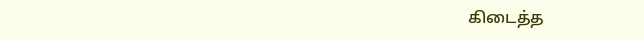கிடைத்த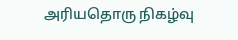அரியதொரு நிகழ்வு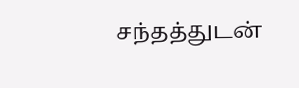சந்தத்துடன்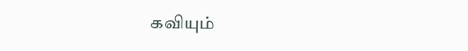கவியும்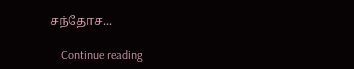சந்தோச...

    Continue reading